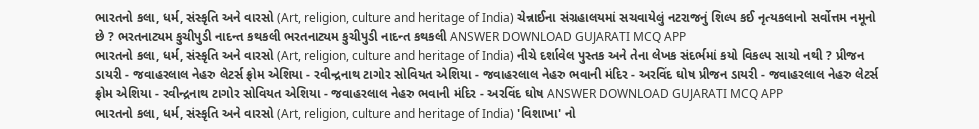ભારતનો કલા, ધર્મ, સંસ્કૃતિ અને વારસો (Art, religion, culture and heritage of India) ચેન્નાઈના સંગ્રહાલયમાં સચવાયેલું નટરાજનું શિલ્પ કઈ નૃત્યકલાનો સર્વોત્તમ નમૂનો છે ? ભરતનાટ્યમ કુચીપુડી નાદન્ત કથકલી ભરતનાટ્યમ કુચીપુડી નાદન્ત કથકલી ANSWER DOWNLOAD GUJARATI MCQ APP
ભારતનો કલા, ધર્મ, સંસ્કૃતિ અને વારસો (Art, religion, culture and heritage of India) નીચે દર્શાવેલ પુસ્તક અને તેના લેખક સંદર્ભમાં કયો વિકલ્પ સાચો નથી ? પ્રીજન ડાયરી - જવાહરલાલ નેહરુ લેટર્સ ફ્રોમ એશિયા - રવીન્દ્રનાથ ટાગોર સોવિયત એશિયા - જવાહરલાલ નેહરુ ભવાની મંદિર - અરવિંદ ઘોષ પ્રીજન ડાયરી - જવાહરલાલ નેહરુ લેટર્સ ફ્રોમ એશિયા - રવીન્દ્રનાથ ટાગોર સોવિયત એશિયા - જવાહરલાલ નેહરુ ભવાની મંદિર - અરવિંદ ઘોષ ANSWER DOWNLOAD GUJARATI MCQ APP
ભારતનો કલા, ધર્મ, સંસ્કૃતિ અને વારસો (Art, religion, culture and heritage of India) 'વિશાખા' નો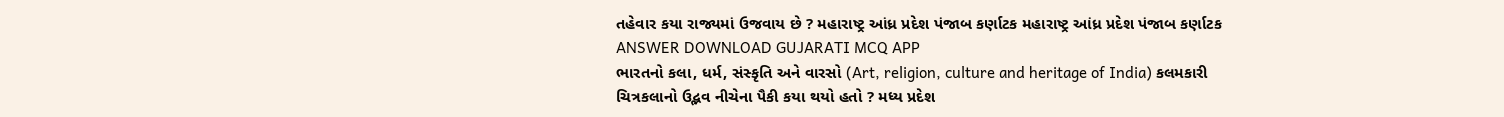તહેવાર કયા રાજ્યમાં ઉજવાય છે ? મહારાષ્ટ્ર આંધ્ર પ્રદેશ પંજાબ કર્ણાટક મહારાષ્ટ્ર આંધ્ર પ્રદેશ પંજાબ કર્ણાટક ANSWER DOWNLOAD GUJARATI MCQ APP
ભારતનો કલા, ધર્મ, સંસ્કૃતિ અને વારસો (Art, religion, culture and heritage of India) કલમકારી ચિત્રકલાનો ઉદ્ભવ નીચેના પૈકી કયા થયો હતો ? મધ્ય પ્રદેશ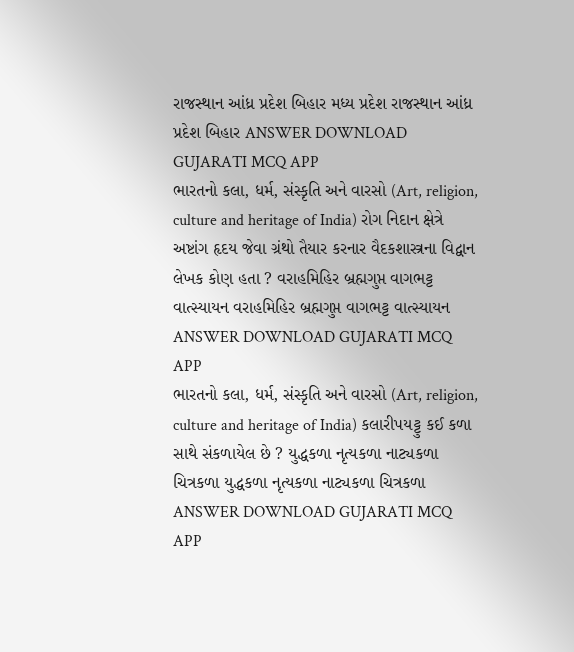રાજસ્થાન આંધ્ર પ્રદેશ બિહાર મધ્ય પ્રદેશ રાજસ્થાન આંધ્ર પ્રદેશ બિહાર ANSWER DOWNLOAD GUJARATI MCQ APP
ભારતનો કલા, ધર્મ, સંસ્કૃતિ અને વારસો (Art, religion, culture and heritage of India) રોગ નિદાન ક્ષેત્રે અષ્ટાંગ હૃદય જેવા ગ્રંથો તૈયાર કરનાર વૈદકશાસ્ત્રના વિદ્વાન લેખક કોણ હતા ? વરાહમિહિર બ્રહ્મગુપ્ત વાગભટ્ટ વાત્સ્યાયન વરાહમિહિર બ્રહ્મગુપ્ત વાગભટ્ટ વાત્સ્યાયન ANSWER DOWNLOAD GUJARATI MCQ APP
ભારતનો કલા, ધર્મ, સંસ્કૃતિ અને વારસો (Art, religion, culture and heritage of India) કલારીપયટ્ટુ કઈ કળા સાથે સંકળાયેલ છે ? યુદ્ધકળા નૃત્યકળા નાટ્યકળા ચિત્રકળા યુદ્ધકળા નૃત્યકળા નાટ્યકળા ચિત્રકળા ANSWER DOWNLOAD GUJARATI MCQ APP